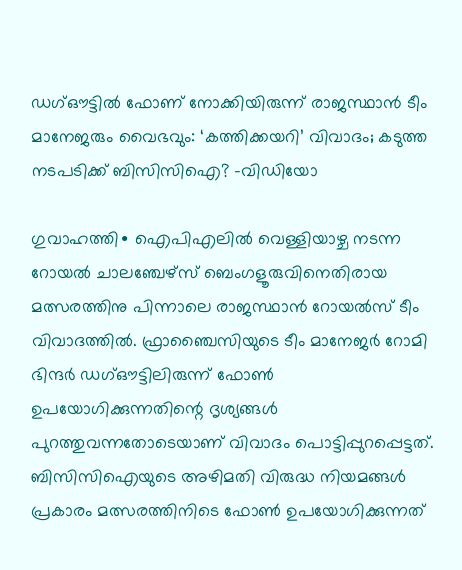ഡഗ്ഔട്ടിൽ ഫോണ് നോക്കിയിരുന്ന് രാജസ്ഥാൻ ടീം മാനേജരും വൈഭവും: ‘കത്തിക്കയറി’ വിവാദം; കടുത്ത നടപടിക്ക് ബിസിസിഐ? –വിഡിയോ

ഗുവാഹത്തി∙ ഐപിഎലിൽ വെള്ളിയാഴ്ച നടന്ന റോയൽ ചാലഞ്ചേഴ്സ് ബെംഗളൂരുവിനെതിരായ മത്സരത്തിനു പിന്നാലെ രാജസ്ഥാൻ റോയൽസ് ടീം വിവാദത്തിൽ. ഫ്രാഞ്ചൈസിയുടെ ടീം മാനേജർ റോമി ഭിന്ദർ ഡഗ്ഔട്ടിലിരുന്ന് ഫോൺ ഉപയോഗിക്കുന്നതിന്റെ ദൃശ്യങ്ങൾ പുറത്തുവന്നതോടെയാണ് വിവാദം പൊട്ടിപ്പുറപ്പെട്ടത്. ബിസിസിഐയുടെ അഴിമതി വിരുദ്ധ നിയമങ്ങൾ പ്രകാരം മത്സരത്തിനിടെ ഫോൺ ഉപയോഗിക്കുന്നത്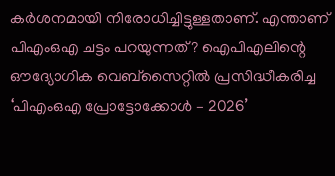കർശനമായി നിരോധിച്ചിട്ടുള്ളതാണ്. എന്താണ് പിഎംഒഎ ചട്ടം പറയുന്നത്? ഐപിഎലിന്റെ ഔദ്യോഗിക വെബ്സൈറ്റിൽ പ്രസിദ്ധീകരിച്ച ‘പിഎംഒഎ പ്രോട്ടോക്കോൾ – 2026’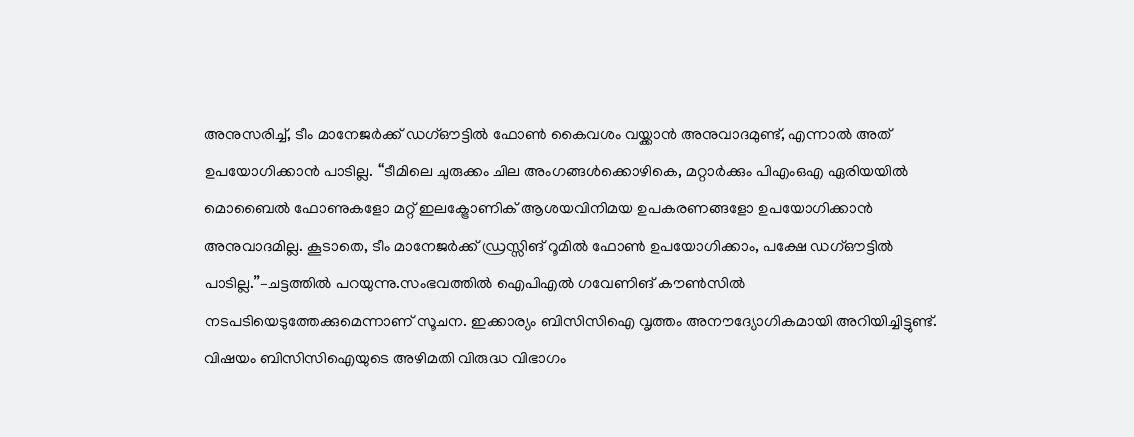അനുസരിച്ച്, ടീം മാനേജർക്ക് ഡഗ്ഔട്ടിൽ ഫോൺ കൈവശം വയ്ക്കാൻ അനുവാദമുണ്ട്, എന്നാൽ അത് ഉപയോഗിക്കാൻ പാടില്ല. ‘‘ടീമിലെ ചുരുക്കം ചില അംഗങ്ങൾക്കൊഴികെ, മറ്റാർക്കും പിഎംഒഎ ഏരിയയിൽ മൊബൈൽ ഫോണുകളോ മറ്റ് ഇലക്ട്രോണിക് ആശയവിനിമയ ഉപകരണങ്ങളോ ഉപയോഗിക്കാൻ അനുവാദമില്ല. കൂടാതെ, ടീം മാനേജർക്ക് ഡ്രസ്സിങ് റൂമിൽ ഫോൺ ഉപയോഗിക്കാം, പക്ഷേ ഡഗ്ഔട്ടിൽ പാടില്ല.’’–ചട്ടത്തിൽ പറയുന്നു.സംഭവത്തിൽ ഐപിഎൽ ഗവേണിങ് കൗൺസിൽ നടപടിയെടുത്തേക്കുമെന്നാണ് സൂചന. ഇക്കാര്യം ബിസിസിഐ വൃത്തം അനൗദ്യോഗികമായി അറിയിച്ചിട്ടുണ്ട്. വിഷയം ബിസിസിഐയുടെ അഴിമതി വിരുദ്ധ വിഭാഗം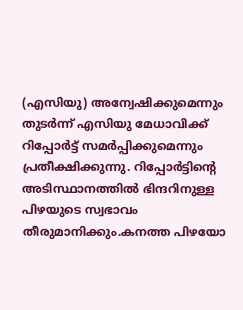(എസിയു) അന്വേഷിക്കുമെന്നും തുടർന്ന് എസിയു മേധാവിക്ക് റിപ്പോർട്ട് സമർപ്പിക്കുമെന്നും പ്രതീക്ഷിക്കുന്നു. റിപ്പോർട്ടിന്റെ അടിസ്ഥാനത്തിൽ ഭിന്ദറിനുള്ള പിഴയുടെ സ്വഭാവം തീരുമാനിക്കും.കനത്ത പിഴയോ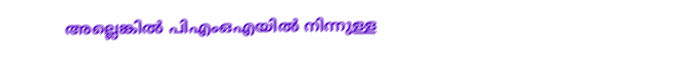അല്ലെങ്കിൽ പിഎംഒഎയിൽ നിന്നുള്ള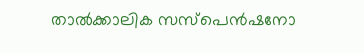താൽക്കാലിക സസ്പെൻഷനോ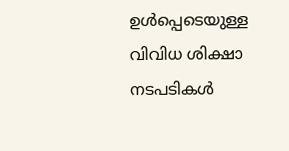ഉൾപ്പെടെയുള്ള വിവിധ ശിക്ഷാ നടപടികൾ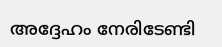അദ്ദേഹം നേരിടേണ്ടി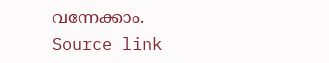വന്നേക്കാം.
Source link